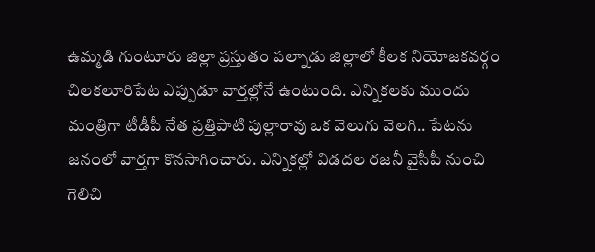ఉమ్మడి గుంటూరు జిల్లా ప్రస్తుతం పల్నాడు జిల్లాలో కీలక నియోజకవర్గం చిలకలూరిపేట ఎప్పుడూ వార్తల్లోనే ఉంటుంది. ఎన్నికలకు ముందు మంత్రిగా టీడీపీ నేత ప్రత్తిపాటి పుల్లారావు ఒక వెలుగు వెలగి.. పేటను జనంలో వార్తగా కొనసాగించారు. ఎన్నికల్లో విడదల రజనీ వైసీపీ నుంచి గెలిచి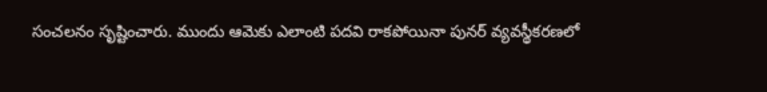సంచలనం సృష్టించారు. ముందు ఆమెకు ఎలాంటి పదవి రాకపోయినా పునర్ వ్యవస్థీకరణలో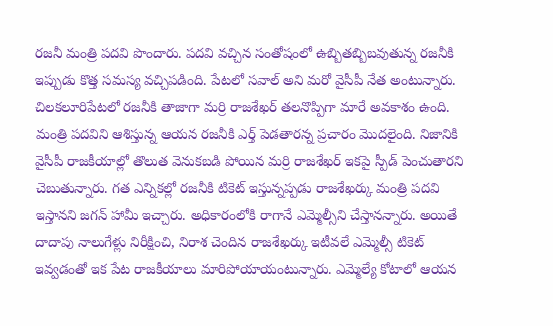రజనీ మంత్రి పదవి పొందారు. పదవి వచ్చిన సంతోషంలో ఉబ్బితబ్బిబవుతున్న రజనీకి ఇప్పుడు కొత్త సమస్య వచ్చిపడింది. పేటలో సవాల్ అని మరో వైసీపీ నేత అంటున్నారు.
చిలకలూరిపేటలో రజనీకి తాజాగా మర్రి రాజశేఖర్ తలనొప్పిగా మారే అవకాశం ఉంది. మంత్రి పదవిని ఆశిస్తున్న ఆయన రజనీకి ఎర్త్ పెడతారన్న ప్రచారం మొదలైంది. నిజానికి వైసీపీ రాజకీయాల్లో తొలుత వెనుకబడి పోయిన మర్రి రాజశేఖర్ ఇకపై స్పీడ్ పెంచుతారని చెబుతున్నారు. గత ఎన్నికల్లో రజనీకి టికెట్ ఇస్తున్నప్పడు రాజశేఖర్కు మంత్రి పదవి ఇస్తానని జగన్ హామీ ఇచ్చారు. అధికారంలోకి రాగానే ఎమ్మెల్సీని చేస్తానన్నారు. అయితే దాదాపు నాలుగేళ్లు నిరీక్షించి, నిరాశ చెందిన రాజశేఖర్కు ఇటీవలే ఎమ్మెల్సీ టికెట్ ఇవ్వడంతో ఇక పేట రాజకీయాలు మారిపోయాయంటున్నారు. ఎమ్మెల్యే కోటాలో ఆయన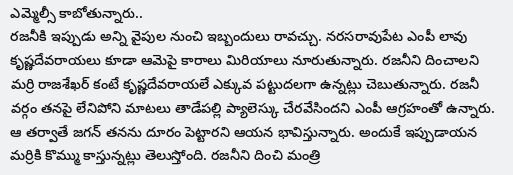ఎమ్మెల్సీ కాబోతున్నారు..
రజనీకి ఇప్పుడు అన్ని వైపుల నుంచి ఇబ్బందులు రావచ్చు. నరసరావుపేట ఎంపీ లావు కృష్ణదేవరాయలు కూడా ఆమెపై కారాలు మిరియాలు నూరుతున్నారు. రజనీని దించాలని మర్రి రాజశేఖర్ కంటే కృష్ణదేవరాయలే ఎక్కువ పట్టుదలగా ఉన్నట్లు చెబుతున్నారు. రజనీ వర్గం తనపై లేనిపోని మాటలు తాడేపల్లి ప్యాలెస్కు చేరవేసిందని ఎంపీ ఆగ్రహంతో ఉన్నారు. ఆ తర్వాతే జగన్ తనను దూరం పెట్టారని ఆయన భావిస్తున్నారు. అందుకే ఇప్పుడాయన మర్రికి కొమ్ము కాస్తున్నట్లు తెలుస్తోంది. రజనీని దించి మంత్రి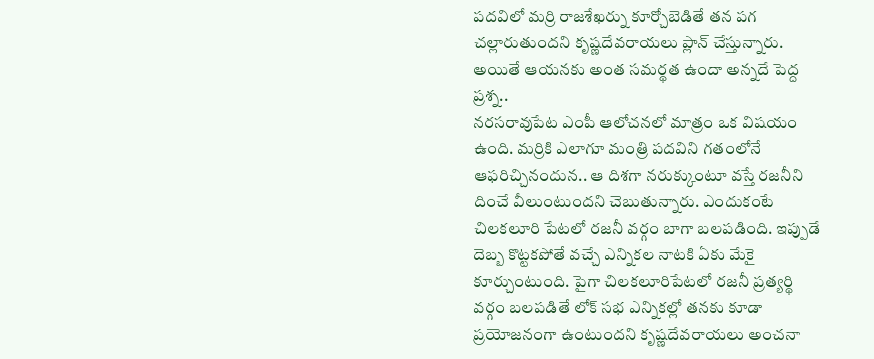పదవిలో మర్రి రాజశేఖర్ను కూర్చోబెడితే తన పగ చల్లారుతుందని కృష్ణదేవరాయలు ప్లాన్ చేస్తున్నారు. అయితే ఆయనకు అంత సమర్థత ఉందా అన్నదే పెద్ద ప్రశ్న..
నరసరావుపేట ఎంపీ ఆలోచనలో మాత్రం ఒక విషయం ఉంది. మర్రికి ఎలాగూ మంత్రి పదవిని గతంలోనే ఆఫరిచ్చినందున.. ఆ దిశగా నరుక్కుంటూ వస్తే రజనీని దించే వీలుంటుందని చెబుతున్నారు. ఎందుకంటే చిలకలూరి పేటలో రజనీ వర్గం బాగా బలపడింది. ఇప్పుడే దెబ్బ కొట్టకపోతే వచ్చే ఎన్నికల నాటకి ఏకు మేకై కూర్చుంటుంది. పైగా చిలకలూరిపేటలో రజనీ ప్రత్యర్థి వర్గం బలపడితే లోక్ సభ ఎన్నికల్లో తనకు కూడా ప్రయోజనంగా ఉంటుందని కృష్ణదేవరాయలు అంచనా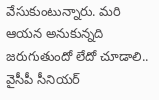వేసుకుంటున్నారు. మరి ఆయన అనుకున్నది జరుగుతుందో లేదో చూడాలి..
వైసీపీ సీనియర్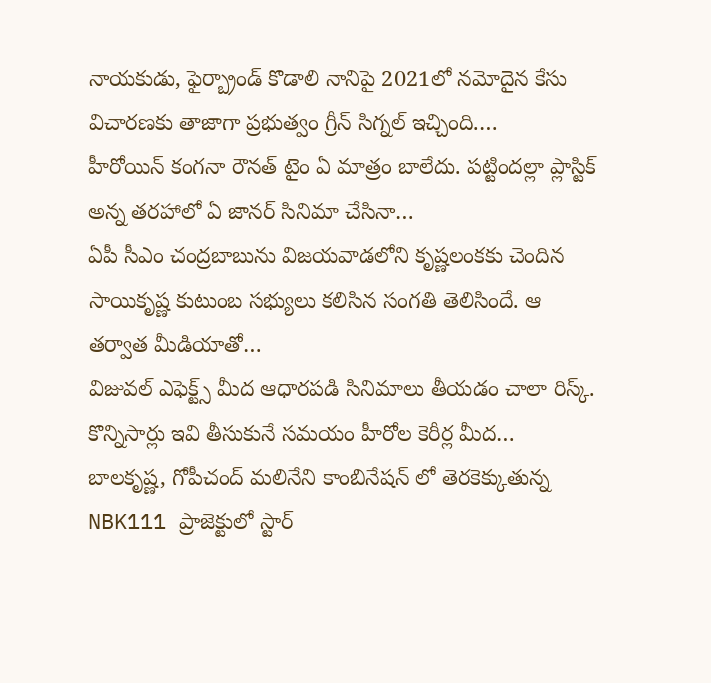నాయకుడు, ఫైర్బ్రాండ్ కొడాలి నానిపై 2021లో నమోదైన కేసు విచారణకు తాజాగా ప్రభుత్వం గ్రీన్ సిగ్నల్ ఇచ్చింది.…
హీరోయిన్ కంగనా రౌనత్ టైం ఏ మాత్రం బాలేదు. పట్టిందల్లా ప్లాస్టిక్ అన్న తరహాలో ఏ జానర్ సినిమా చేసినా…
ఏపీ సీఎం చంద్రబాబును విజయవాడలోని కృష్ణలంకకు చెందిన సాయికృష్ణ కుటుంబ సభ్యులు కలిసిన సంగతి తెలిసిందే. ఆ తర్వాత మీడియాతో…
విజువల్ ఎఫెక్ట్స్ మీద ఆధారపడి సినిమాలు తీయడం చాలా రిస్క్. కొన్నిసార్లు ఇవి తీసుకునే సమయం హీరోల కెరీర్ల మీద…
బాలకృష్ణ, గోపీచంద్ మలినేని కాంబినేషన్ లో తెరకెక్కుతున్న NBK111 ప్రాజెక్టులో స్టార్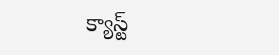క్యాస్ట్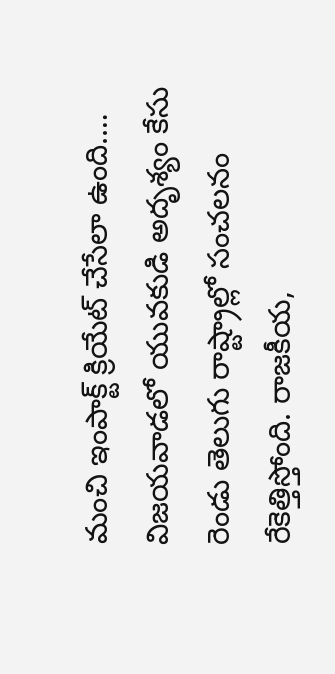మంచి ఇంపాక్ట్ క్రియేట్ చేసేలా ఉంది.…
విజయవాడలో యువకుడి అదృశ్యం కేసు రెండు తెలుగు రాష్ట్రాల్లో సంచలనం రేకెత్తిస్తోంది. రాజకీయ,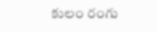కులం రంగు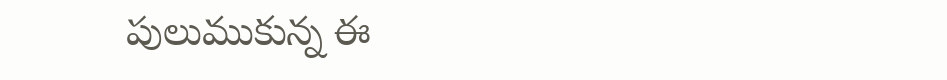పులుముకున్న ఈ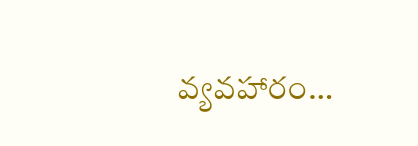వ్యవహారం…